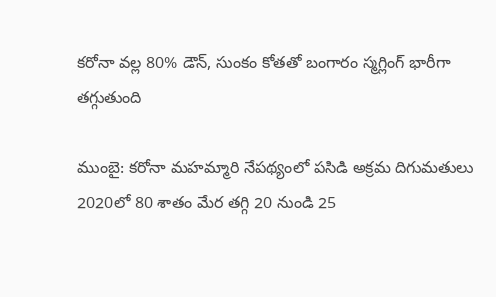కరోనా వల్ల 80% డౌన్, సుంకం కోతతో బంగారం స్మగ్లింగ్ భారీగా తగ్గుతుంది

ముంబై: కరోనా మహమ్మారి నేపథ్యంలో పసిడి అక్రమ దిగుమతులు 2020లో 80 శాతం మేర తగ్గి 20 నుండి 25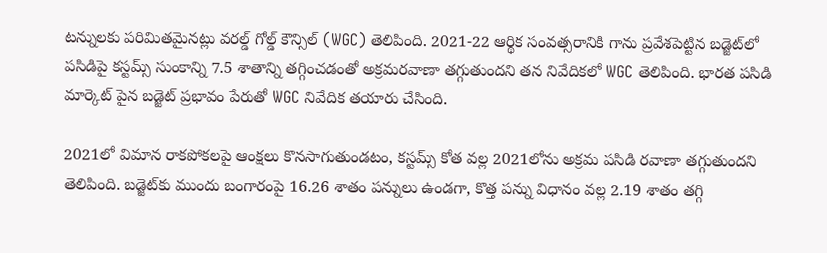టన్నులకు పరిమితమైనట్లు వరల్డ్ గోల్డ్ కౌన్సిల్ (WGC) తెలిపింది. 2021-22 ఆర్థిక సంవత్సరానికి గాను ప్రవేశపెట్టిన బడ్జెట్‌లో పసిడిపై కస్టమ్స్ సుంకాన్ని 7.5 శాతాన్ని తగ్గించడంతో అక్రమరవాణా తగ్గుతుందని తన నివేదికలో WGC తెలిపింది. భారత పసిడి మార్కెట్ పైన బడ్జెట్ ప్రభావం పేరుతో WGC నివేదిక తయారు చేసింది.

2021లో విమాన రాకపోకలపై ఆంక్షలు కొనసాగుతుండటం, కస్టమ్స్ కోత వల్ల 2021లోను అక్రమ పసిడి రవాణా తగ్గుతుందని తెలిపింది. బడ్జెట్‌కు ముందు బంగారంపై 16.26 శాతం పన్నులు ఉండగా, కొత్త పన్ను విధానం వల్ల 2.19 శాతం తగ్గి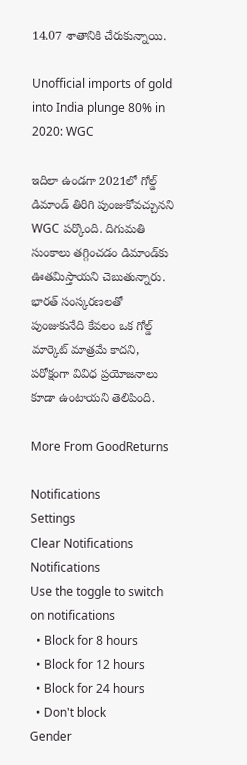14.07 శాతానికి చేరుకున్నాయి.

Unofficial imports of gold into India plunge 80% in 2020: WGC

ఇదిలా ఉండగా 2021లో గోల్డ్ డిమాండ్ తిరిగి పుంజుకోవచ్చునని WGC పర్కొంది. దిగుమతి సుంకాలు తగ్గించడం డిమాండ్‌కు ఊతమిస్తాయని చెబుతున్నారు. భారత్ సంస్కరణలతో పుంజుకునేది కేవలం ఒక గోల్డ్ మార్కెట్ మాత్రమే కాదని, పరోక్షంగా వివిధ ప్రయోజనాలు కూడా ఉంటాయని తెలిపింది.

More From GoodReturns

Notifications
Settings
Clear Notifications
Notifications
Use the toggle to switch on notifications
  • Block for 8 hours
  • Block for 12 hours
  • Block for 24 hours
  • Don't block
Gender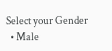Select your Gender
  • Male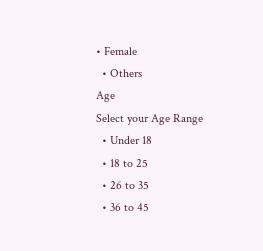• Female
  • Others
Age
Select your Age Range
  • Under 18
  • 18 to 25
  • 26 to 35
  • 36 to 45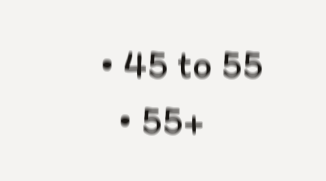• 45 to 55
  • 55+